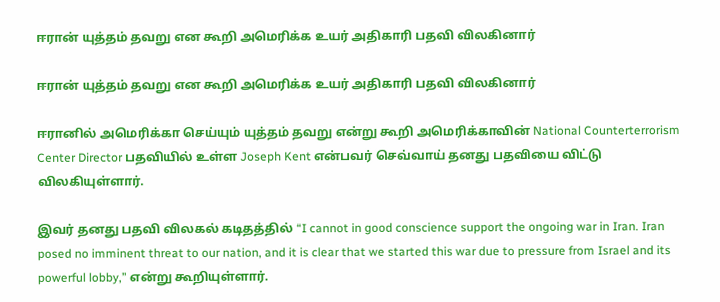ஈரான் யுத்தம் தவறு என கூறி அமெரிக்க உயர் அதிகாரி பதவி விலகினார்

ஈரான் யுத்தம் தவறு என கூறி அமெரிக்க உயர் அதிகாரி பதவி விலகினார்

ஈரானில் அமெரிக்கா செய்யும் யுத்தம் தவறு என்று கூறி அமெரிக்காவின் National Counterterrorism Center Director பதவியில் உள்ள Joseph Kent என்பவர் செவ்வாய் தனது பதவியை விட்டு விலகியுள்ளார்.

இவர் தனது பதவி விலகல் கடிதத்தில் “I cannot in good conscience support the ongoing war in Iran. Iran posed no imminent threat to our nation, and it is clear that we started this war due to pressure from Israel and its powerful lobby,” என்று கூறியுள்ளார்.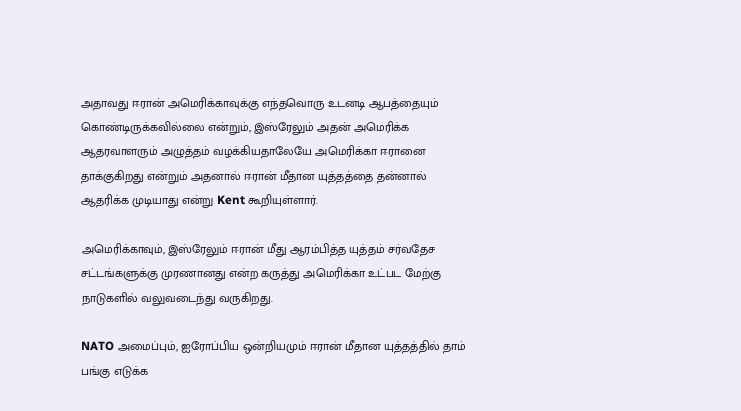அதாவது ஈரான் அமெரிக்காவுக்கு எந்தவொரு உடனடி ஆபத்தையும் கொண்டிருக்கவில்லை என்றும், இஸ்ரேலும் அதன் அமெரிக்க ஆதரவாளரும் அழுத்தம் வழக்கியதாலேயே அமெரிக்கா ஈரானை தாக்குகிறது என்றும் அதனால் ஈரான் மீதான யுத்தத்தை தன்னால் ஆதரிக்க முடியாது என்று Kent கூறியுள்ளார்.

அமெரிக்காவும், இஸ்ரேலும் ஈரான் மீது ஆரம்பித்த யுத்தம் சர்வதேச சட்டங்களுக்கு முரணானது என்ற கருத்து அமெரிக்கா உட்பட மேற்கு நாடுகளில் வலுவடைந்து வருகிறது.

NATO அமைப்பும், ஐரோப்பிய ஒன்றியமும் ஈரான் மீதான யுத்தத்தில் தாம் பங்கு எடுக்க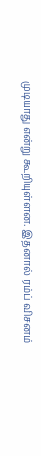முடியாது என்று கூறியுள்ளன. இதனால் ரம்ப் விசனம்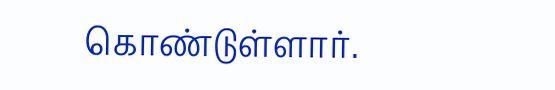கொண்டுள்ளார்.